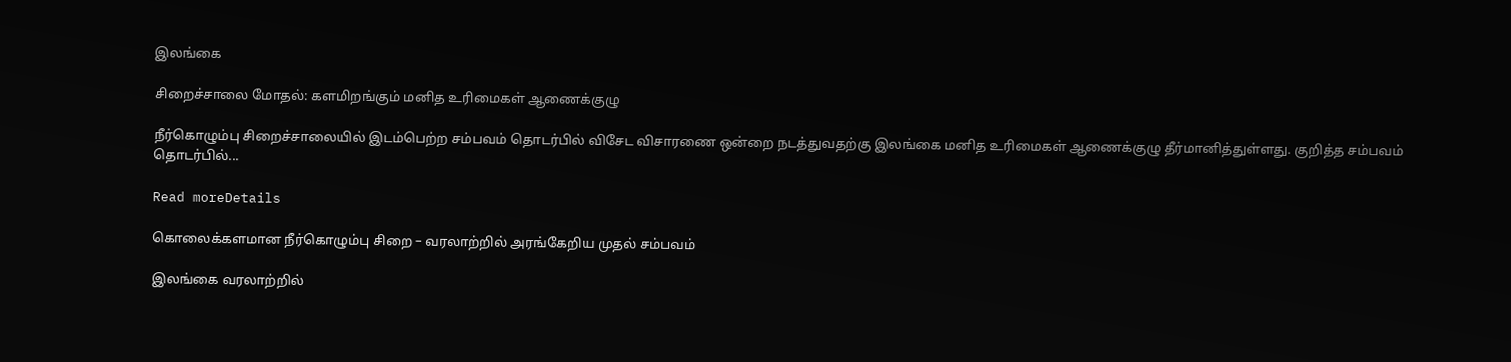இலங்கை

சிறைச்சாலை மோதல்: களமிறங்கும் மனித உரிமைகள் ஆணைக்குழு

நீர்கொழும்பு சிறைச்சாலையில் இடம்பெற்ற சம்பவம் தொடர்பில் விசேட விசாரணை ஒன்றை நடத்துவதற்கு இலங்கை மனித உரிமைகள் ஆணைக்குழு தீர்மானித்துள்ளது. குறித்த சம்பவம் தொடர்பில்...

Read moreDetails

கொலைக்களமான நீர்கொழும்பு சிறை – வரலாற்றில் அரங்கேறிய முதல் சம்பவம்

இலங்கை வரலாற்றில்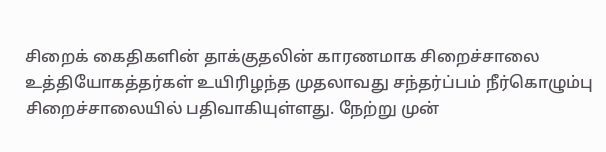சிறைக் கைதிகளின் தாக்குதலின் காரணமாக சிறைச்சாலை உத்தியோகத்தர்கள் உயிரிழந்த முதலாவது சந்தர்ப்பம் நீர்கொழும்பு சிறைச்சாலையில் பதிவாகியுள்ளது. நேற்று முன்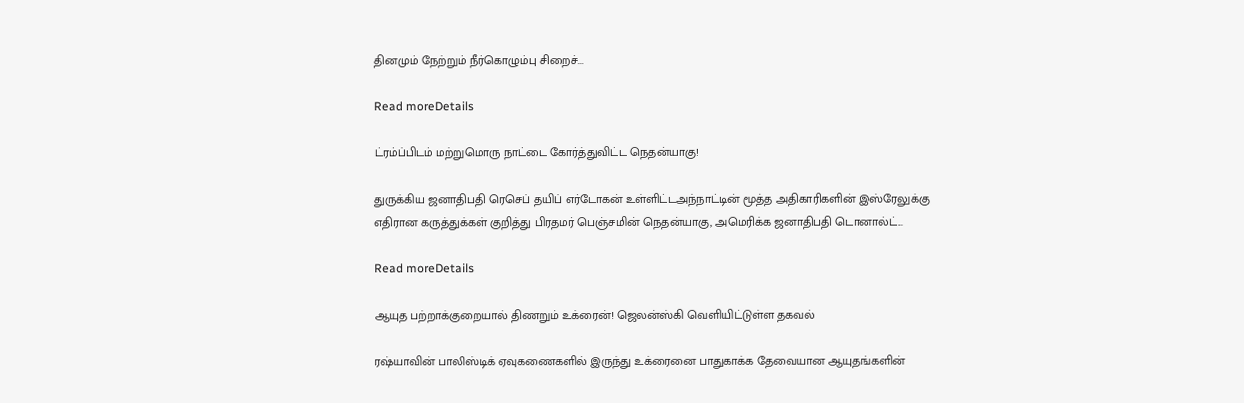தினமும் நேற்றும் நீர்கொழும்பு சிறைச்...

Read moreDetails

ட்ரம்ப்பிடம் மற்றுமொரு நாட்டை கோர்த்துவிட்ட நெதன்யாகு!

துருக்கிய ஜனாதிபதி ரெசெப் தயிப் எர்டோகன் உள்ளிட்டஅந்நாட்டின் மூத்த அதிகாரிகளின் இஸ்ரேலுக்கு எதிரான கருத்துக்கள் குறித்து பிரதமர் பெஞ்சமின் நெதன்யாகு, அமெரிக்க ஜனாதிபதி டொனால்ட்...

Read moreDetails

ஆயுத பற்றாக்குறையால் திணறும் உக்ரைன்! ஜெலன்ஸ்கி வெளியிட்டுள்ள தகவல்

ரஷ்யாவின் பாலிஸ்டிக் ஏவுகணைகளில் இருந்து உக்ரைனை பாதுகாக்க தேவையான ஆயுதங்களின்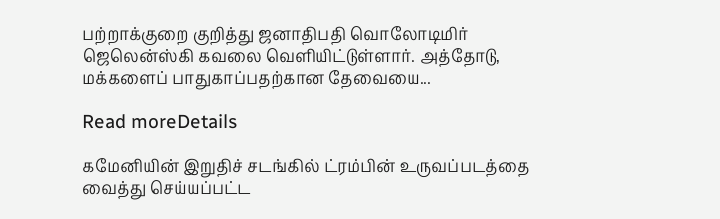பற்றாக்குறை குறித்து ஜனாதிபதி வொலோடிமிர் ஜெலென்ஸ்கி கவலை வெளியிட்டுள்ளார். அத்தோடு, மக்களைப் பாதுகாப்பதற்கான தேவையை...

Read moreDetails

கமேனியின் இறுதிச் சடங்கில் ட்ரம்பின் உருவப்படத்தை வைத்து செய்யப்பட்ட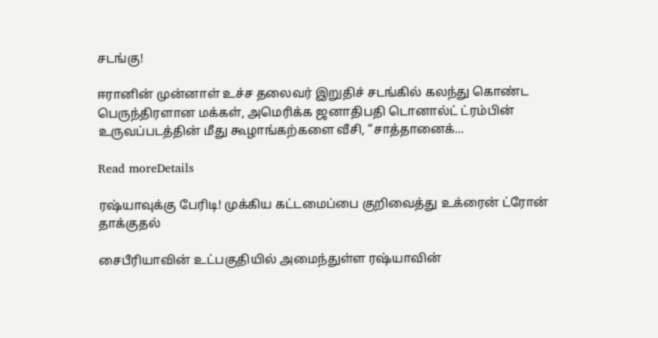சடங்கு!

ஈரானின் முன்னாள் உச்ச தலைவர் இறுதிச் சடங்கில் கலந்து கொண்ட பெருந்திரளான மக்கள், அமெரிக்க ஜனாதிபதி டொனால்ட் ட்ரம்பின் உருவப்படத்தின் மீது கூழாங்கற்களை வீசி, “சாத்தானைக்...

Read moreDetails

ரஷ்யாவுக்கு பேரிடி! முக்கிய கட்டமைப்பை குறிவைத்து உக்ரைன் ட்ரோன் தாக்குதல்

சைபீரியாவின் உட்பகுதியில் அமைந்துள்ள ரஷ்யாவின்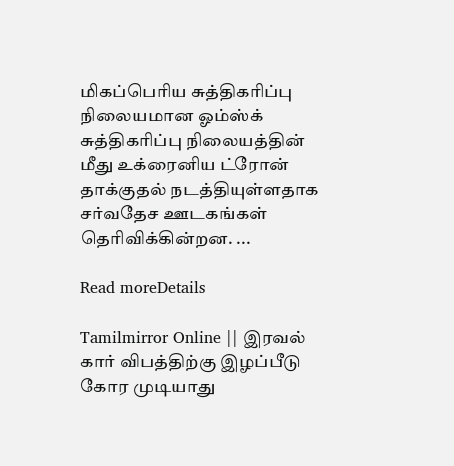மிகப்பெரிய சுத்திகரிப்பு நிலையமான ஓம்ஸ்க் சுத்திகரிப்பு நிலையத்தின் மீது உக்ரைனிய ட்ரோன் தாக்குதல் நடத்தியுள்ளதாக சர்வதேச ஊடகங்கள் தெரிவிக்கின்றன. ...

Read moreDetails

Tamilmirror Online || இரவல் கார் விபத்திற்கு இழப்பீடு கோர முடியாது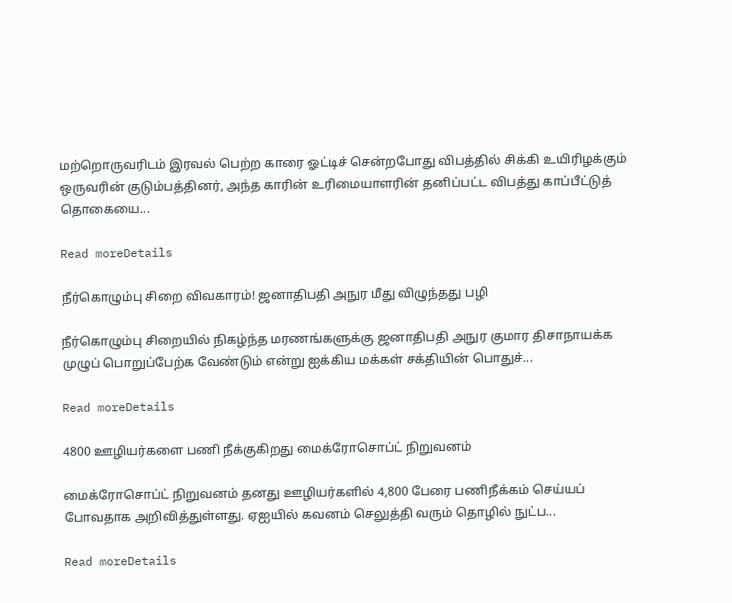மற்றொருவரிடம் இரவல் பெற்ற காரை ஓட்டிச் சென்றபோது விபத்தில் சிக்கி உயிரிழக்கும் ஒருவரின் குடும்பத்தினர், அந்த காரின் உரிமையாளரின் தனிப்பட்ட விபத்து காப்பீட்டுத் தொகையை...

Read moreDetails

நீர்கொழும்பு சிறை விவகாரம்! ஜனாதிபதி அநுர மீது விழுந்தது பழி

நீர்கொழும்பு சிறையில் நிகழ்ந்த மரணங்களுக்கு ஜனாதிபதி அநுர குமார திசாநாயக்க முழுப் பொறுப்பேற்க வேண்டும் என்று ஐக்கிய மக்கள் சக்தியின் பொதுச்...

Read moreDetails

4800 ஊழியர்களை பணி நீக்குகிறது மைக்ரோசொப்ட் நிறுவனம்

மைக்ரோசொப்ட் நிறுவனம் தனது ஊழியர்களில் 4,800 பேரை பணிநீக்கம் செய்யப் போவதாக அறிவித்துள்ளது. ஏஐயில் கவனம் செலுத்தி வரும் தொழில் நுட்ப...

Read moreDetails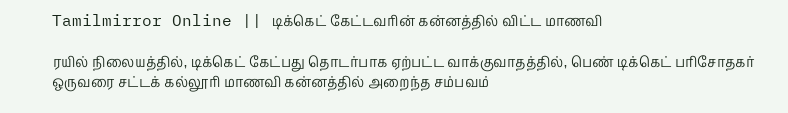Tamilmirror Online || டிக்கெட் கேட்டவரின் கன்னத்தில் விட்ட மாணவி

ரயில் நிலையத்தில், டிக்கெட் கேட்பது தொடர்பாக ஏற்பட்ட வாக்குவாதத்தில், பெண் டிக்கெட் பரிசோதகர் ஒருவரை சட்டக் கல்லூரி மாணவி கன்னத்தில் அறைந்த சம்பவம்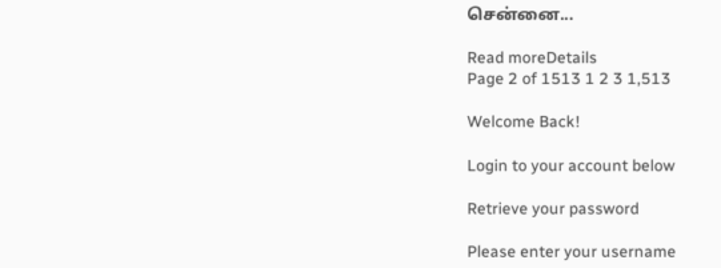சென்னை...

Read moreDetails
Page 2 of 1513 1 2 3 1,513

Welcome Back!

Login to your account below

Retrieve your password

Please enter your username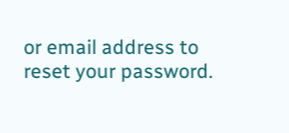or email address to reset your password.